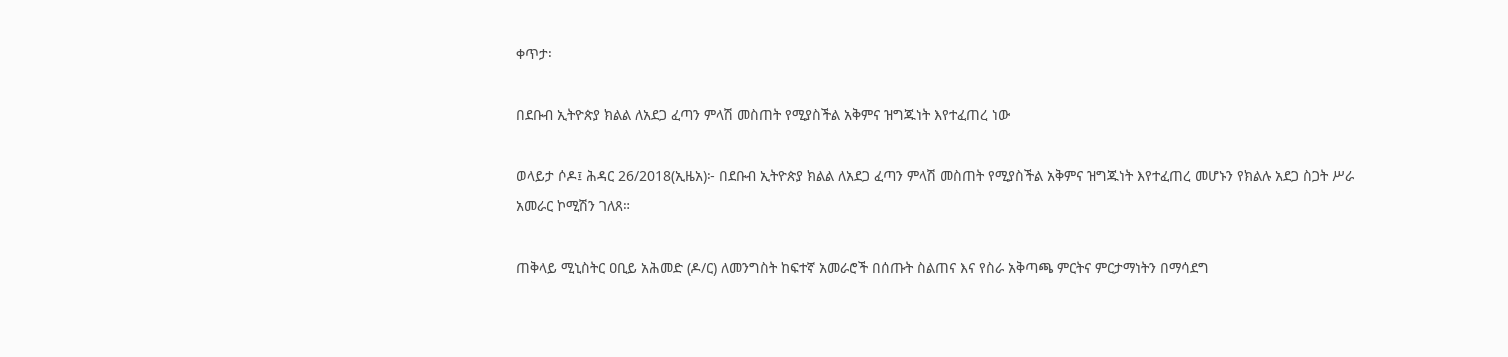ቀጥታ፡

በደቡብ ኢትዮጵያ ክልል ለአደጋ ፈጣን ምላሽ መስጠት የሚያስችል አቅምና ዝግጁነት እየተፈጠረ ነው

ወላይታ ሶዶ፤ ሕዳር 26/2018(ኢዜአ)፦ በደቡብ ኢትዮጵያ ክልል ለአደጋ ፈጣን ምላሽ መስጠት የሚያስችል አቅምና ዝግጁነት እየተፈጠረ መሆኑን የክልሉ አደጋ ስጋት ሥራ አመራር ኮሚሽን ገለጸ።

ጠቅላይ ሚኒስትር ዐቢይ አሕመድ (ዶ/ር) ለመንግስት ከፍተኛ አመራሮች በሰጡት ስልጠና እና የስራ አቅጣጫ ምርትና ምርታማነትን በማሳደግ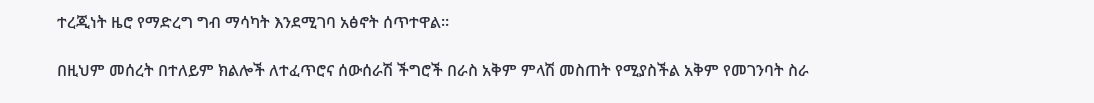ተረጂነት ዜሮ የማድረግ ግብ ማሳካት እንደሚገባ አፅኖት ሰጥተዋል።

በዚህም መሰረት በተለይም ክልሎች ለተፈጥሮና ሰውሰራሽ ችግሮች በራስ አቅም ምላሽ መስጠት የሚያስችል አቅም የመገንባት ስራ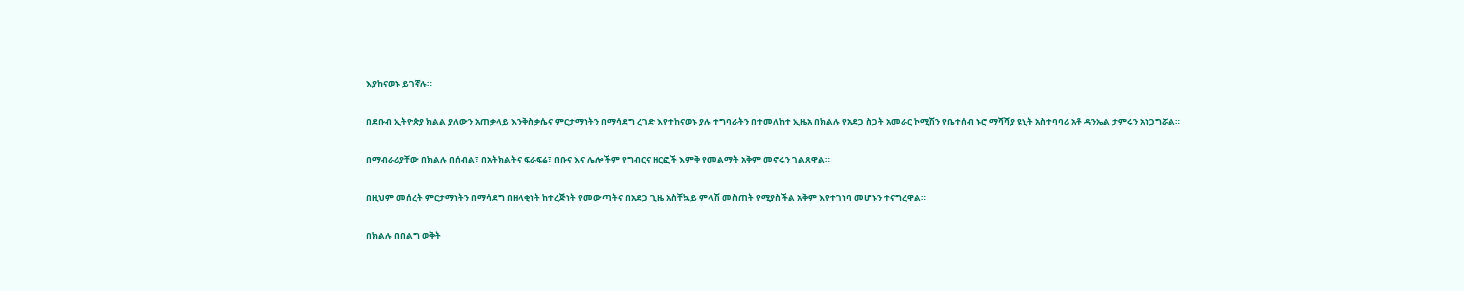እያከናወኑ ይገኛሉ።

በደቡብ ኢትዮጵያ ክልል ያለውን አጠቃላይ እንቅስቃሴና ምርታማነትን በማሳደግ ረገድ እየተከናወኑ ያሉ ተግባራትን በተመለከተ ኢዜአ በክልሉ የአደጋ ስጋት አመራር ኮሚሽን የቤተሰብ ኑሮ ማሻሻያ ዩኒት አስተባባሪ አቶ ዳንኤል ታምሩን አነጋግሯል።

በማብራሪያቸው በክልሉ በሰብል፣ በአትክልትና ፍራፍሬ፣ በቡና እና ሌሎችም የግብርና ዘርፎች እምቅ የመልማት አቅም መኖሩን ገልጸዋል።

በዚህም መሰረት ምርታማነትን በማሳደግ በዘላቂነት ከተረጅነት የመውጣትና በአደጋ ጊዜ አስቸኳይ ምላሽ መስጠት የሚያስችል አቅም እየተገነባ መሆኑን ተናግረዋል።

በክልሉ በበልግ ወቅት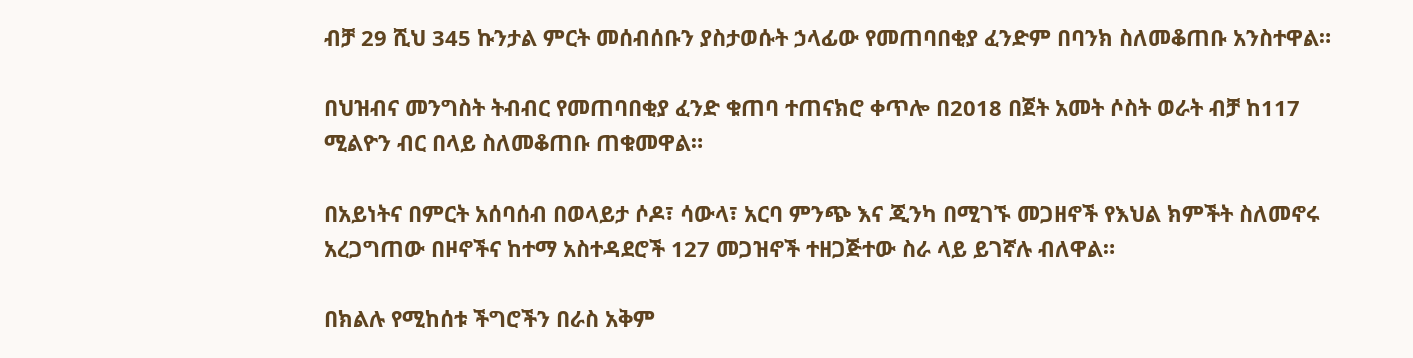ብቻ 29 ሺህ 345 ኩንታል ምርት መሰብሰቡን ያስታወሱት ኃላፊው የመጠባበቂያ ፈንድም በባንክ ስለመቆጠቡ አንስተዋል።

በህዝብና መንግስት ትብብር የመጠባበቂያ ፈንድ ቁጠባ ተጠናክሮ ቀጥሎ በ2018 በጀት አመት ሶስት ወራት ብቻ ከ117 ሚልዮን ብር በላይ ስለመቆጠቡ ጠቁመዋል።

በአይነትና በምርት አሰባሰብ በወላይታ ሶዶ፣ ሳውላ፣ አርባ ምንጭ እና ጂንካ በሚገኙ መጋዘኖች የእህል ክምችት ስለመኖሩ አረጋግጠው በዞኖችና ከተማ አስተዳደሮች 127 መጋዝኖች ተዘጋጅተው ስራ ላይ ይገኛሉ ብለዋል።

በክልሉ የሚከሰቱ ችግሮችን በራስ አቅም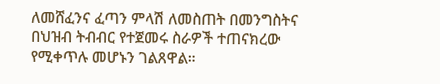ለመሸፈንና ፈጣን ምላሽ ለመስጠት በመንግስትና በህዝብ ትብብር የተጀመሩ ስራዎች ተጠናክረው የሚቀጥሉ መሆኑን ገልጸዋል።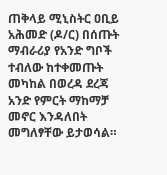ጠቅላይ ሚኒስትር ዐቢይ አሕመድ (ዶ/ር) በሰጡት ማብራሪያ የአንድ ግቦች ተብለው ከተቀመጡት መካከል በወረዳ ደረጃ አንድ የምርት ማከማቻ መኖር እንዳለበት መግለፃቸው ይታወሳል።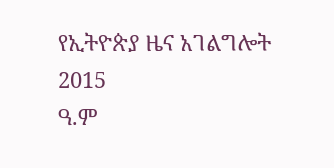የኢትዮጵያ ዜና አገልግሎት
2015
ዓ.ም